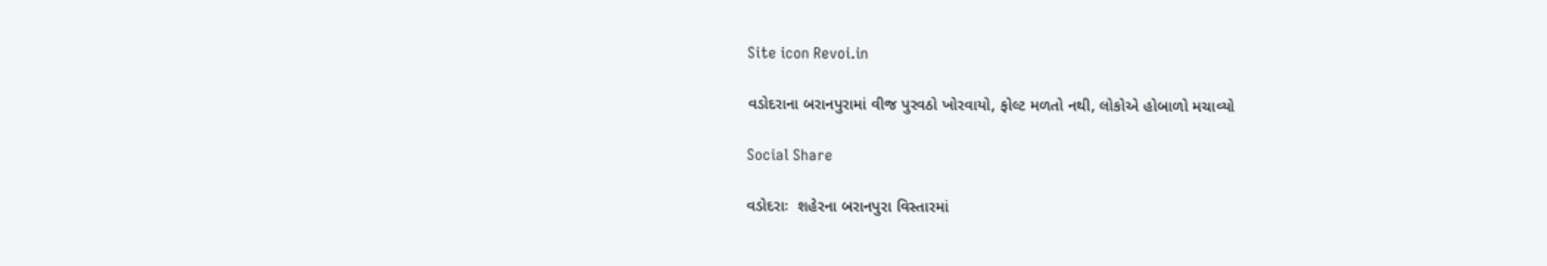Site icon Revoi.in

વડોદરાના બરાનપુરામાં વીજ પુરવઠો ખોરવાયો, ફોલ્ટ મળતો નથી, લોકોએ હોબાળો મચાવ્યો

Social Share

વડોદરાઃ  શહેરના બરાનપુરા વિસ્તારમાં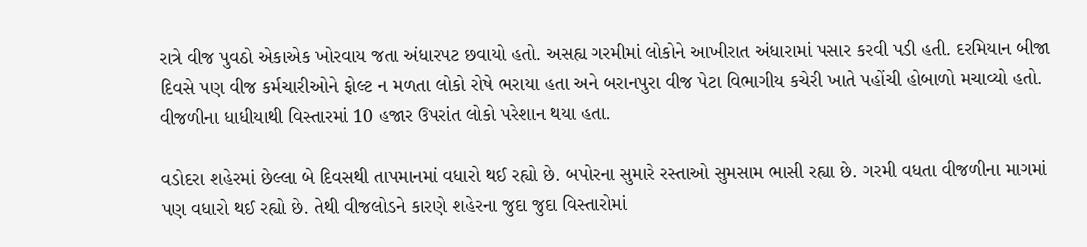રાત્રે વીજ પુવઠો એકાએક ખોરવાય જતા અંધારપટ છવાયો હતો. અસહ્ય ગરમીમાં લોકોને આખીરાત અંધારામાં પસાર કરવી પડી હતી. દરમિયાન બીજા દિવસે પણ વીજ કર્મચારીઓને ફોલ્ટ ન મળતા લોકો રોષે ભરાયા હતા અને બરાનપુરા વીજ પેટા વિભાગીય કચેરી ખાતે પહોંચી હોબાળો મચાવ્યો હતો. વીજળીના ધાધીયાથી વિસ્તારમાં 10 હજાર ઉપરાંત લોકો પરેશાન થયા હતા.

વડોદરા શહેરમાં છેલ્લા બે દિવસથી તાપમાનમાં વધારો થઈ રહ્યો છે. બપોરના સુમારે રસ્તાઓ સુમસામ ભાસી રહ્યા છે. ગરમી વધતા વીજળીના માગમાં પણ વધારો થઈ રહ્યો છે. તેથી વીજલોડને કારણે શહેરના જુદા જુદા વિસ્તારોમાં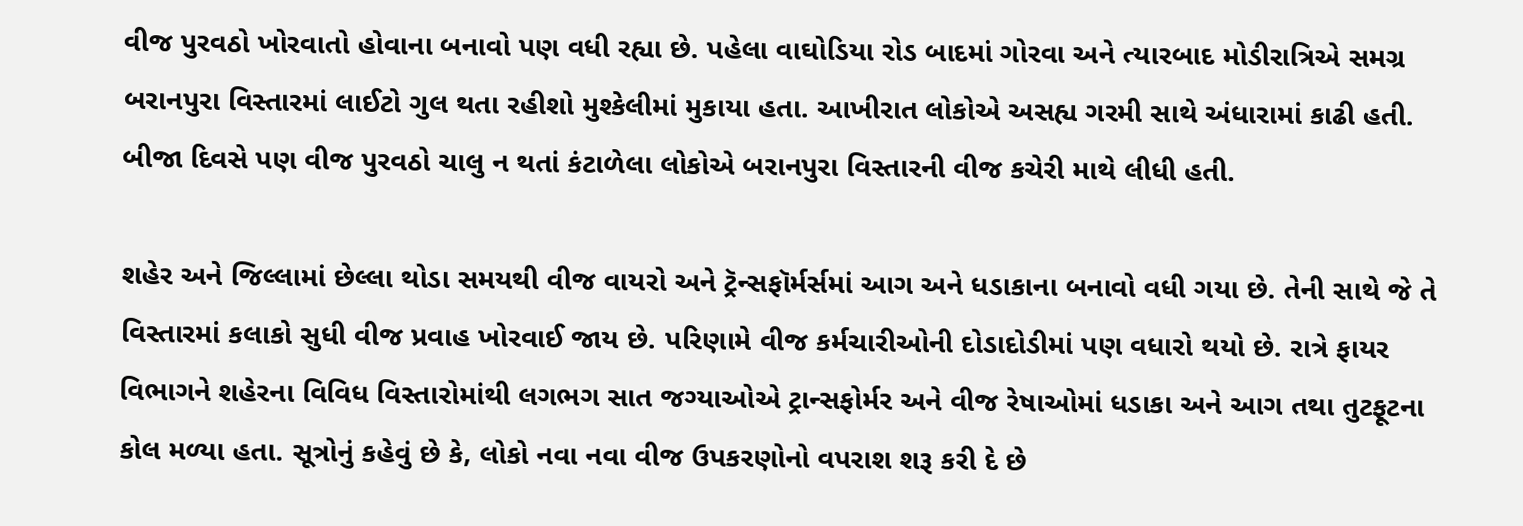વીજ પુરવઠો ખોરવાતો હોવાના બનાવો પણ વધી રહ્યા છે. પહેલા વાઘોડિયા રોડ બાદમાં ગોરવા અને ત્યારબાદ મોડીરાત્રિએ સમગ્ર બરાનપુરા વિસ્તારમાં લાઈટો ગુલ થતા રહીશો મુશ્કેલીમાં મુકાયા હતા. આખીરાત લોકોએ અસહ્ય ગરમી સાથે અંધારામાં કાઢી હતી. બીજા દિવસે પણ વીજ પુરવઠો ચાલુ ન થતાં કંટાળેલા લોકોએ બરાનપુરા વિસ્તારની વીજ કચેરી માથે લીધી હતી.

શહેર અને જિલ્લામાં છેલ્લા થોડા સમયથી વીજ વાયરો અને ટ્રૅન્સફૉર્મર્સમાં આગ અને ધડાકાના બનાવો વધી ગયા છે. તેની સાથે જે તે વિસ્તારમાં કલાકો સુધી વીજ પ્રવાહ ખોરવાઈ જાય છે. પરિણામે વીજ કર્મચારીઓની દોડાદોડીમાં પણ વધારો થયો છે. રાત્રે ફાયર વિભાગને શહેરના વિવિધ વિસ્તારોમાંથી લગભગ સાત જગ્યાઓએ ટ્રાન્સફોર્મર અને વીજ રેષાઓમાં ધડાકા અને આગ તથા તુટફૂટના કોલ મળ્યા હતા. સૂત્રોનું કહેવું છે કે, લોકો નવા નવા વીજ ઉપકરણોનો વપરાશ શરૂ કરી દે છે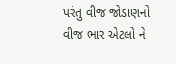પરંતુ વીજ જોડાણનો વીજ ભાર એટલો ને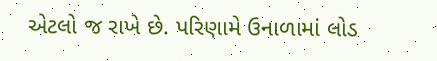એટલો જ રાખે છે. પરિણામે ઉનાળામાં લોડ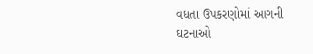વધતા ઉપકરણોમાં આગની ઘટનાઓ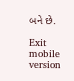બને છે.

Exit mobile version